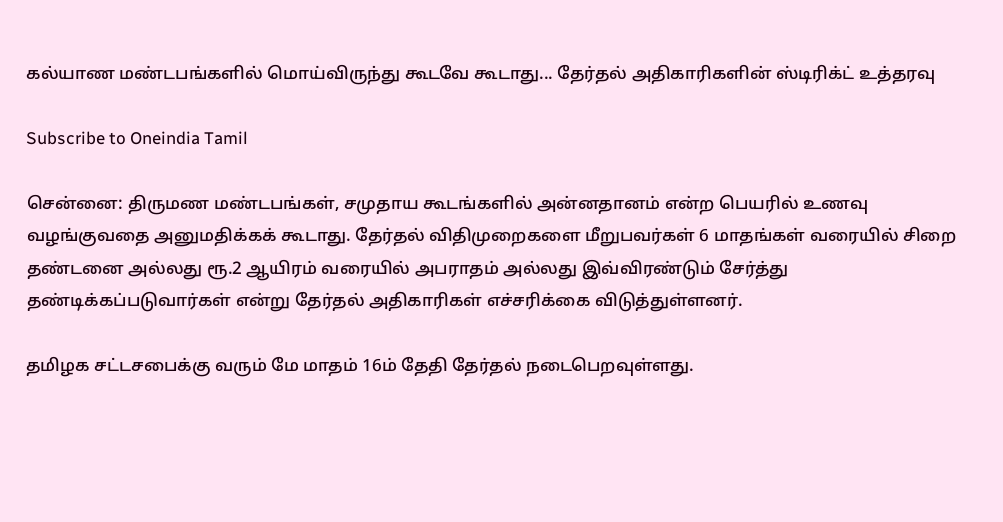கல்யாண மண்டபங்களில் மொய்விருந்து கூடவே கூடாது... தேர்தல் அதிகாரிகளின் ஸ்டிரிக்ட் உத்தரவு

Subscribe to Oneindia Tamil

சென்னை: திருமண மண்டபங்கள், சமுதாய கூடங்களில் அன்னதானம் என்ற பெயரில் உணவு வழங்குவதை அனுமதிக்கக் கூடாது. தேர்தல் விதிமுறைகளை மீறுபவர்கள் 6 மாதங்கள் வரையில் சிறை தண்டனை அல்லது ரூ.2 ஆயிரம் வரையில் அபராதம் அல்லது இவ்விரண்டும் சேர்த்து தண்டிக்கப்படுவார்கள் என்று தேர்தல் அதிகாரிகள் எச்சரிக்கை விடுத்துள்ளனர்.

தமிழக சட்டசபைக்கு வரும் மே மாதம் 16ம் தேதி தேர்தல் நடைபெறவுள்ளது.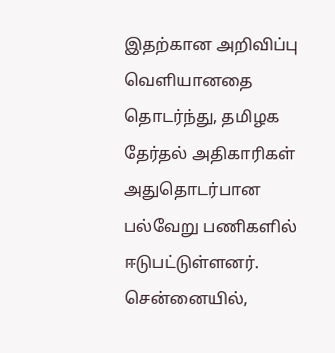இதற்கான அறிவிப்பு வெளியானதை தொடர்ந்து, தமிழக தேர்தல் அதிகாரிகள் அதுதொடர்பான பல்வேறு பணிகளில் ஈடுபட்டுள்ளனர். சென்னையில்,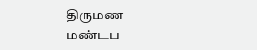திருமண மண்டப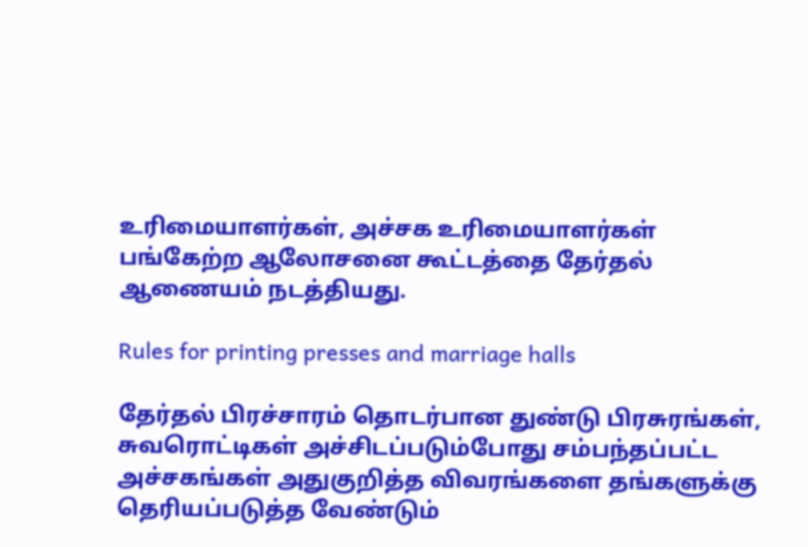உரிமையாளர்கள், அச்சக உரிமையாளர்கள் பங்கேற்ற ஆலோசனை கூட்டத்தை தேர்தல் ஆணையம் நடத்தியது.

Rules for printing presses and marriage halls

தேர்தல் பிரச்சாரம் தொடர்பான துண்டு பிரசுரங்கள், சுவரொட்டிகள் அச்சிடப்படும்போது சம்பந்தப்பட்ட அச்சகங்கள் அதுகுறித்த விவரங்களை தங்களுக்கு தெரியப்படுத்த வேண்டும்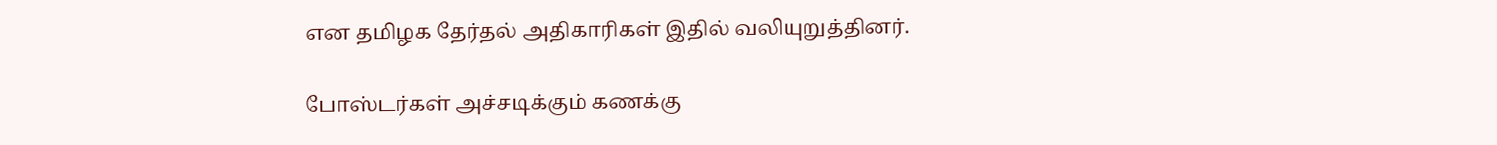என தமிழக தேர்தல் அதிகாரிகள் இதில் வலியுறுத்தினர்.

போஸ்டர்கள் அச்சடிக்கும் கணக்கு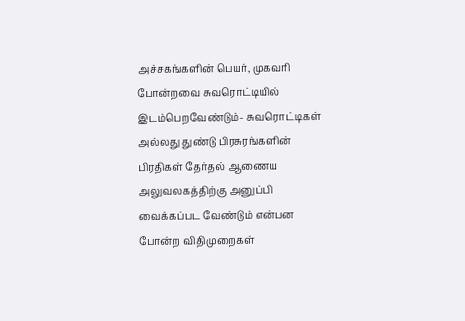அச்சகங்களின் பெயர், முகவரி போன்றவை சுவரொட்டியில் இடம்பெறவேண்டும்- சுவரொட்டிகள் அல்லது துண்டு பிரசுரங்களின் பிரதிகள் தேர்தல் ஆணைய அலுவலகத்திற்கு அனுப்பி வைக்கப்பட வேண்டும் என்பன போன்ற விதிமுறைகள்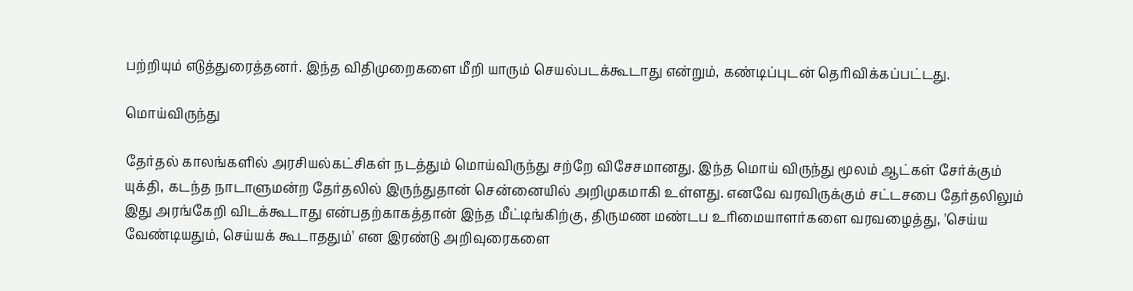பற்றியும் எடுத்துரைத்தனர். இந்த விதிமுறைகளை மீறி யாரும் செயல்படக்கூடாது என்றும், கண்டிப்புடன் தெரிவிக்கப்பட்டது.

மொய்விருந்து

தேர்தல் காலங்களில் அரசியல்கட்சிகள் நடத்தும் மொய்விருந்து சற்றே விசேசமானது. இந்த மொய் விருந்து மூலம் ஆட்கள் சேர்க்கும் யுக்தி, கடந்த நாடாளுமன்ற தேர்தலில் இருந்துதான் சென்னையில் அறிமுகமாகி உள்ளது. எனவே வரவிருக்கும் சட்டசபை தேர்தலிலும் இது அரங்கேறி விடக்கூடாது என்பதற்காகத்தான் இந்த மீட்டிங்கிற்கு, திருமண மண்டப உரிமையாளர்களை வரவழைத்து, 'செய்ய வேண்டியதும், செய்யக் கூடாததும்' என இரண்டு அறிவுரைகளை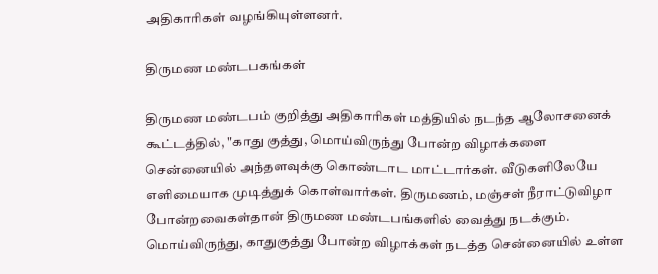அதிகாரிகள் வழங்கியுள்ளனர்.

திருமண மண்டபகங்கள்

திருமண மண்டபம் குறித்து அதிகாரிகள் மத்தியில் நடந்த ஆலோசனைக் கூட்டத்தில், "காது குத்து, மொய்விருந்து போன்ற விழாக்களை சென்னையில் அந்தளவுக்கு கொண்டாட மாட்டார்கள். வீடுகளிலேயே எளிமையாக முடித்துக் கொள்வார்கள். திருமணம், மஞ்சள் நீராட்டுவிழா போன்றவைகள்தான் திருமண மண்டபங்களில் வைத்து நடக்கும். மொய்விருந்து, காதுகுத்து போன்ற விழாக்கள் நடத்த சென்னையில் உள்ள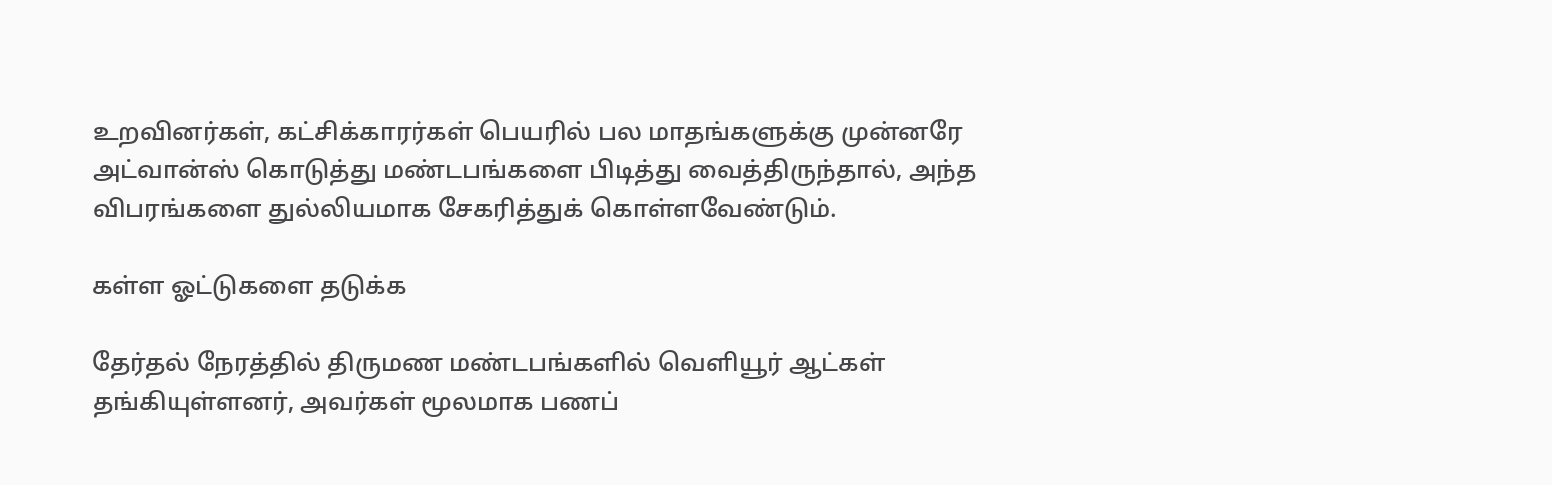உறவினர்கள், கட்சிக்காரர்கள் பெயரில் பல மாதங்களுக்கு முன்னரே அட்வான்ஸ் கொடுத்து மண்டபங்களை பிடித்து வைத்திருந்தால், அந்த விபரங்களை துல்லியமாக சேகரித்துக் கொள்ளவேண்டும்.

கள்ள ஓட்டுகளை தடுக்க

தேர்தல் நேரத்தில் திருமண மண்டபங்களில் வெளியூர் ஆட்கள் தங்கியுள்ளனர், அவர்கள் மூலமாக பணப்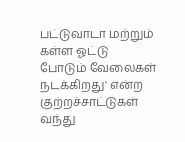பட்டுவாடா மற்றும் கள்ள ஓட்டு போடும் வேலைகள் நடக்கிறது' என்ற குற்றச்சாட்டுகள் வந்து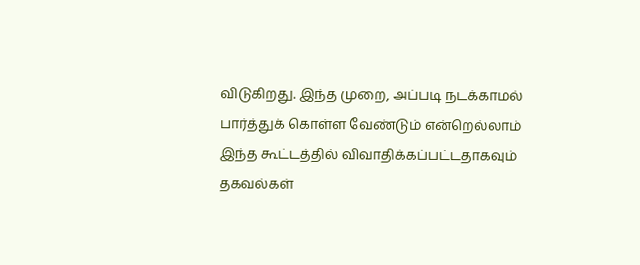விடுகிறது. இந்த முறை, அப்படி நடக்காமல் பார்த்துக் கொள்ள வேண்டும் என்றெல்லாம் இந்த கூட்டத்தில் விவாதிக்கப்பட்டதாகவும் தகவல்கள்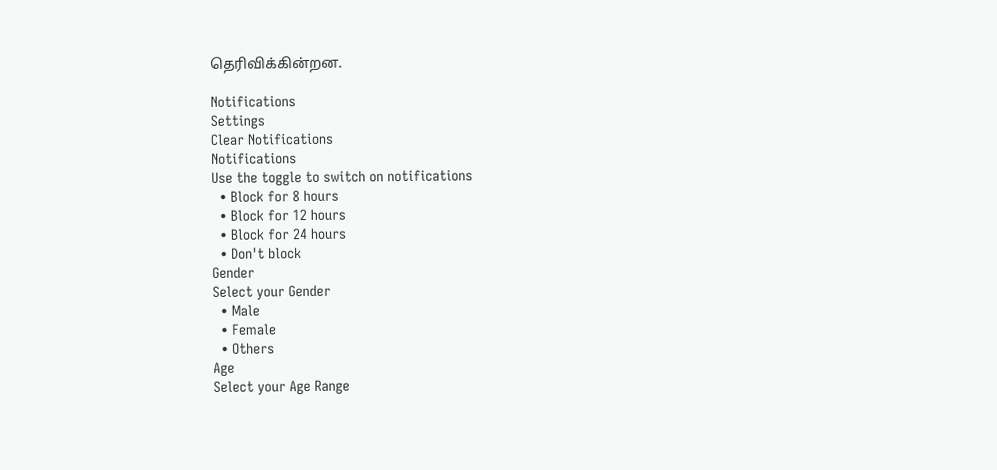தெரிவிக்கின்றன.

Notifications
Settings
Clear Notifications
Notifications
Use the toggle to switch on notifications
  • Block for 8 hours
  • Block for 12 hours
  • Block for 24 hours
  • Don't block
Gender
Select your Gender
  • Male
  • Female
  • Others
Age
Select your Age Range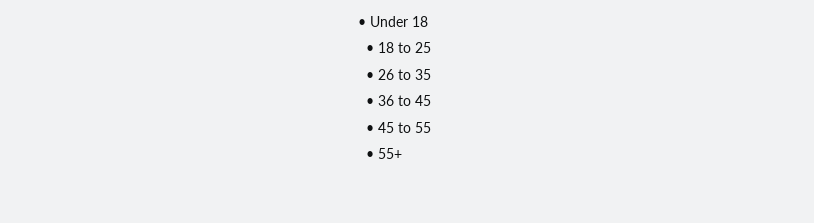• Under 18
  • 18 to 25
  • 26 to 35
  • 36 to 45
  • 45 to 55
  • 55+